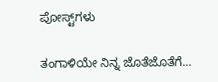ಪೋಸ್ಟ್‌ಗಳು

ತಂಗಾಳಿಯೇ ನಿನ್ನ ಜೊತೆಜೊತೆಗೆ...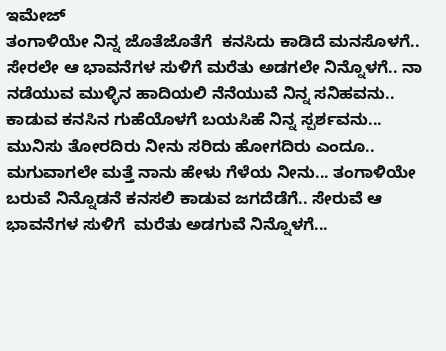ಇಮೇಜ್
ತಂಗಾಳಿಯೇ ನಿನ್ನ ಜೊತೆಜೊತೆಗೆ  ಕನಸಿದು ಕಾಡಿದೆ ಮನಸೊಳಗೆ.. ಸೇರಲೇ ಆ ಭಾವನೆಗಳ ಸುಳಿಗೆ ಮರೆತು ಅಡಗಲೇ ನಿನ್ನೊಳಗೆ.. ನಾ ನಡೆಯುವ ಮುಳ್ಳಿನ ಹಾದಿಯಲಿ ನೆನೆಯುವೆ ನಿನ್ನ ಸನಿಹವನು.. ಕಾಡುವ ಕನಸಿನ ಗುಹೆಯೊಳಗೆ ಬಯಸಿಹೆ ನಿನ್ನ ಸ್ಪರ್ಶವನು... ಮುನಿಸು ತೋರದಿರು ನೀನು ಸರಿದು ಹೋಗದಿರು ಎಂದೂ.. ಮಗುವಾಗಲೇ ಮತ್ತೆ ನಾನು ಹೇಳು ಗೆಳೆಯ ನೀನು... ತಂಗಾಳಿಯೇ ಬರುವೆ ನಿನ್ನೊಡನೆ ಕನಸಲಿ ಕಾಡುವ ಜಗದೆಡೆಗೆ.. ಸೇರುವೆ ಆ ಭಾವನೆಗಳ ಸುಳಿಗೆ  ಮರೆತು ಅಡಗುವೆ ನಿನ್ನೊಳಗೆ...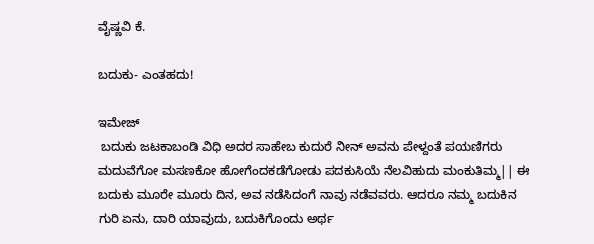ವೈಷ್ಣವಿ ಕೆ.

ಬದುಕು- ಎಂತಹದು!

ಇಮೇಜ್
 ಬದುಕು ಜಟಕಾಬಂಡಿ ವಿಧಿ ಅದರ ಸಾಹೇಬ ಕುದುರೆ ನೀನ್ ಅವನು ಪೇಳ್ದಂತೆ ಪಯಣಿಗರು ಮದುವೆಗೋ ಮಸಣಕೋ ಹೋಗೆಂದಕಡೆಗೋಡು ಪದಕುಸಿಯೆ ನೆಲವಿಹುದು ಮಂಕುತಿಮ್ಮ|| ಈ ಬದುಕು‌ ಮೂರೇ ಮೂರು‌ ದಿನ, ಅವ ನಡೆಸಿದಂಗೆ ನಾವು ನಡೆವವರು. ಆದರೂ ನಮ್ಮ ಬದುಕಿನ ಗುರಿ‌ ಏನು, ದಾರಿ‌ ಯಾವುದು, ಬದುಕಿಗೊಂದು‌ ಅರ್ಥ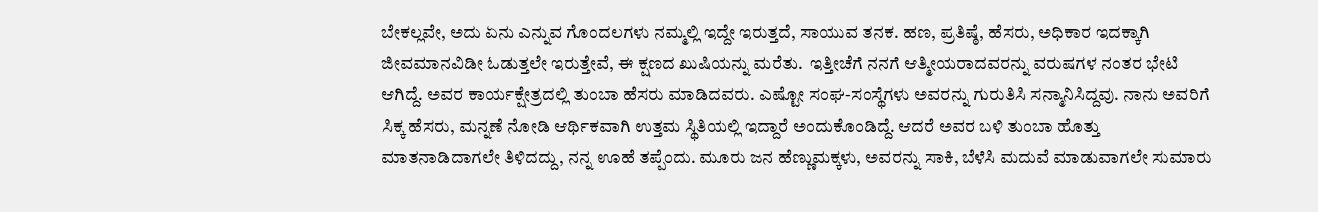ಬೇಕಲ್ಲವೇ, ಅದು ಏನು ಎನ್ನುವ ಗೊಂದಲಗಳು ನಮ್ಮಲ್ಲಿ ಇದ್ದೇ ಇರುತ್ತದೆ, ಸಾಯುವ ತನಕ. ಹಣ, ಪ್ರತಿಷ್ಠೆ, ಹೆಸರು, ಅಧಿಕಾರ ಇದಕ್ಕಾಗಿ ಜೀವಮಾನವಿಡೀ ಓಡುತ್ತಲೇ ಇರುತ್ತೇವೆ, ಈ ಕ್ಷಣದ ಖುಷಿಯನ್ನು ಮರೆತು.  ಇತ್ತೀಚೆಗೆ ನನಗೆ ಆತ್ಮೀಯರಾದವರನ್ನು ವರುಷಗಳ ನಂತರ ಭೇಟಿ ಆಗಿದ್ದೆ. ಅವರ ಕಾರ್ಯಕ್ಷೇತ್ರದಲ್ಲಿ ತುಂಬಾ ಹೆಸರು ಮಾಡಿದವರು. ಎಷ್ಟೋ ಸಂಘ-ಸಂಸ್ಥೆಗಳು ಅವರನ್ನು ಗುರುತಿಸಿ ಸನ್ಮಾನಿಸಿದ್ದವು. ನಾನು‌ ಅವರಿಗೆ ಸಿಕ್ಕ ಹೆಸರು, ಮನ್ನಣೆ ನೋಡಿ ಆರ್ಥಿಕವಾಗಿ ಉತ್ತಮ ಸ್ಥಿತಿಯಲ್ಲಿ ಇದ್ದಾರೆ ಅಂದುಕೊಂಡಿದ್ದೆ. ಆದರೆ ಅವರ ಬಳಿ ತುಂಬಾ ಹೊತ್ತು‌ ಮಾತನಾಡಿದಾಗಲೇ‌ ತಿಳಿದದ್ದು, ನನ್ನ ಊಹೆ ತಪ್ಪೆಂದು. ಮೂರು ಜನ ಹೆಣ್ಣುಮಕ್ಕಳು, ಅವರನ್ನು ಸಾಕಿ, ಬೆಳೆಸಿ ಮದುವೆ ಮಾಡುವಾಗಲೇ ಸುಮಾರು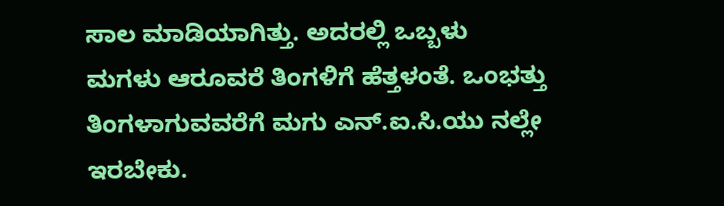ಸಾಲ ಮಾಡಿಯಾಗಿತ್ತು. ಅದರಲ್ಲಿ ಒಬ್ಬಳು‌ ಮಗಳು ಆರೂವರೆ‌ ತಿಂಗಳಿಗೆ ಹೆತ್ತಳಂತೆ. ಒಂಭತ್ತು‌ ತಿಂಗಳಾಗುವವರೆಗೆ ಮಗು ಎನ್.ಐ.ಸಿ.ಯು ನಲ್ಲೇ ಇರಬೇಕು.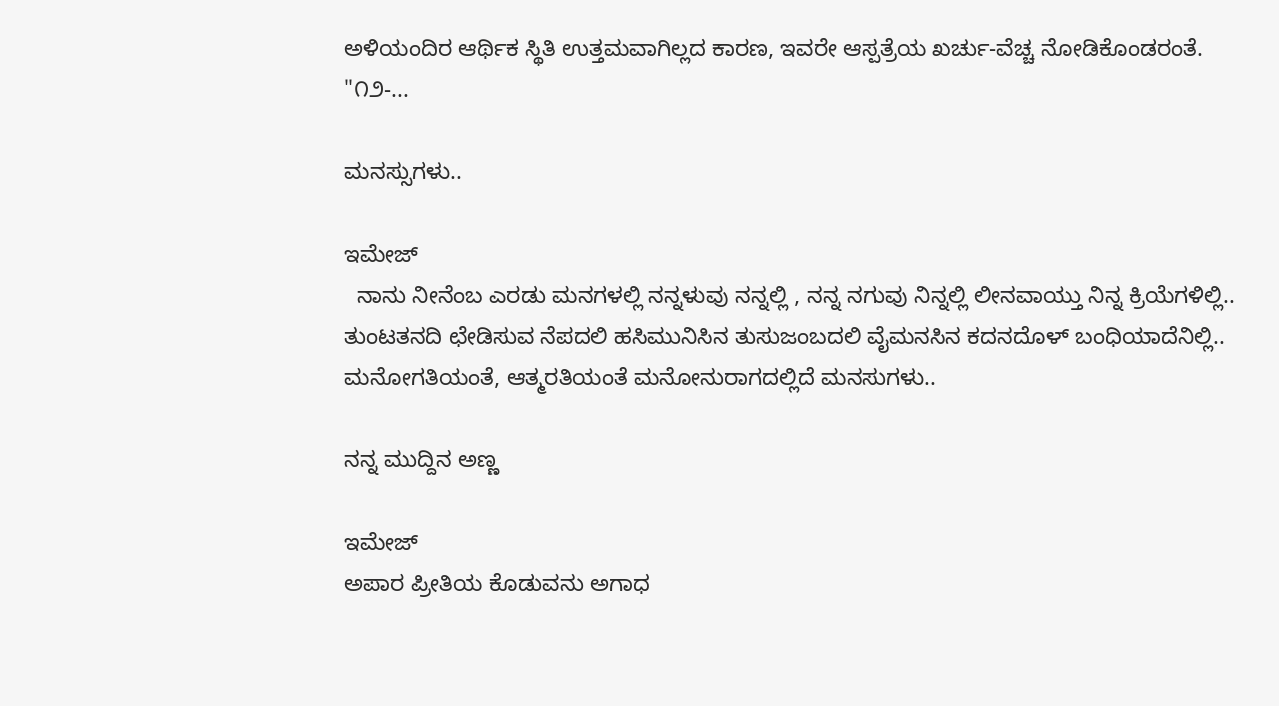ಅಳಿಯಂದಿರ ಆರ್ಥಿಕ ಸ್ಥಿತಿ ಉತ್ತಮವಾಗಿಲ್ಲದ ಕಾರಣ, ಇವರೇ ಆಸ್ಪತ್ರೆಯ ಖರ್ಚು-ವೆಚ್ಚ ನೋಡಿಕೊಂಡರಂತೆ. "೧೨-...

ಮನಸ್ಸುಗಳು..

ಇಮೇಜ್
  ನಾನು ನೀನೆಂಬ ಎರಡು ಮನಗಳಲ್ಲಿ ನನ್ನಳುವು ನನ್ನಲ್ಲಿ , ನನ್ನ ನಗುವು ನಿನ್ನಲ್ಲಿ ಲೀನವಾಯ್ತು ನಿನ್ನ ಕ್ರಿಯೆಗಳಿಲ್ಲಿ.. ತುಂಟತನದಿ ಛೇಡಿಸುವ ನೆಪದಲಿ ಹಸಿಮುನಿಸಿನ ತುಸುಜಂಬದಲಿ ವೈಮನಸಿನ ಕದನದೊಳ್ ಬಂಧಿಯಾದೆನಿಲ್ಲಿ.. ಮನೋಗತಿಯಂತೆ, ಆತ್ಮರತಿಯಂತೆ ಮನೋನುರಾಗದಲ್ಲಿದೆ ಮನಸುಗಳು..

ನನ್ನ ಮುದ್ದಿನ ಅಣ್ಣ

ಇಮೇಜ್
ಅಪಾರ ಪ್ರೀತಿಯ ಕೊಡುವನು ಅಗಾಧ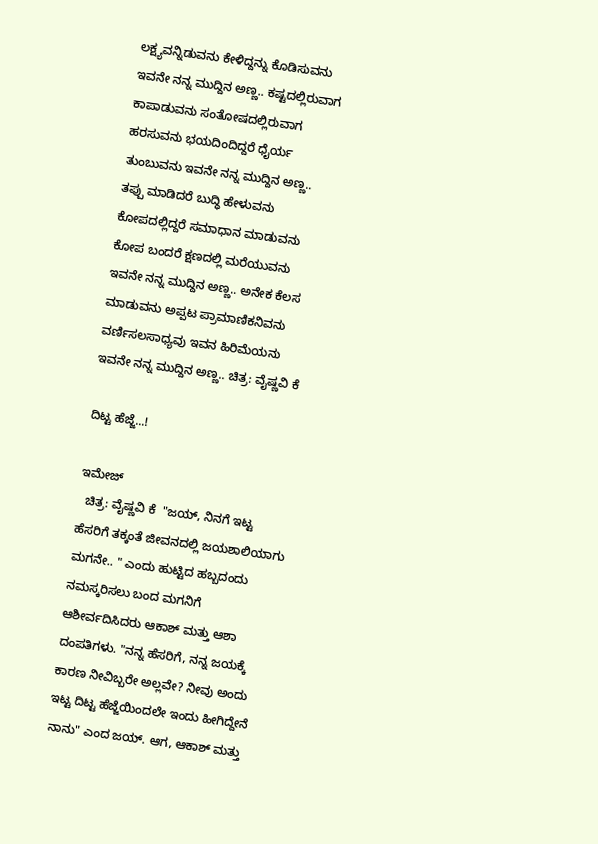ಲಕ್ಷ್ಯವನ್ನಿಡುವನು ಕೇಳಿದ್ದನ್ನು ಕೊಡಿಸುವನು ಇವನೇ ನನ್ನ ಮುದ್ದಿನ ಅಣ್ಣ.. ಕಷ್ಟದಲ್ಲಿರುವಾಗ ಕಾಪಾಡುವನು ಸಂತೋಷದಲ್ಲಿರುವಾಗ ಹರಸುವನು ಭಯದಿಂದಿದ್ದರೆ ಧೈರ್ಯ ತುಂಬುವನು ಇವನೇ ನನ್ನ ಮುದ್ದಿನ ಅಣ್ಣ.. ತಪ್ಪು ಮಾಡಿದರೆ ಬುದ್ಧಿ ಹೇಳುವನು ಕೋಪದಲ್ಲಿದ್ದರೆ ಸಮಾಧಾನ ಮಾಡುವನು ಕೋಪ ಬಂದರೆ ಕ್ಷಣದಲ್ಲಿ ಮರೆಯುವನು ಇವನೇ ನನ್ನ ಮುದ್ದಿನ ಅಣ್ಣ.. ಅನೇಕ ಕೆಲಸ ಮಾಡುವನು ಅಪ್ಪಟ ಪ್ರಾಮಾಣಿಕನಿವನು ವರ್ಣಿಸಲಸಾಧ್ಯವು ಇವನ ಹಿರಿಮೆಯನು ಇವನೇ ನನ್ನ ಮುದ್ದಿನ ಅಣ್ಣ.. ಚಿತ್ರ: ವೈಷ್ಣವಿ ಕೆ

ದಿಟ್ಟ ಹೆಜ್ಜೆ...!

ಇಮೇಜ್
  ಚಿತ್ರ: ವೈಷ್ಣವಿ ಕೆ  "ಜಯ್, ನಿನಗೆ ಇಟ್ಟ ಹೆಸರಿಗೆ ತಕ್ಕಂತೆ ಜೀವನದಲ್ಲಿ ಜಯಶಾಲಿಯಾಗು ಮಗನೇ.. " ಎಂದು ಹುಟ್ಟಿದ ಹಬ್ಬದಂದು ನಮಸ್ಕರಿಸಲು ಬಂದ ಮಗನಿಗೆ ಆಶೀರ್ವದಿಸಿದರು ಆಕಾಶ್ ಮತ್ತು ಆಶಾ ದಂಪತಿಗಳು. "ನನ್ನ ಹೆಸರಿಗೆ, ನನ್ನ ಜಯಕ್ಕೆ ಕಾರಣ ನೀವಿಬ್ಬರೇ ಅಲ್ಲವೇ? ನೀವು ಅಂದು ಇಟ್ಟ ದಿಟ್ಟ ಹೆಜ್ಜೆಯಿಂದಲೇ ಇಂದು ಹೀಗಿದ್ದೇನೆ ನಾನು" ಎಂದ ಜಯ್. ಆಗ, ಆಕಾಶ್ ಮತ್ತು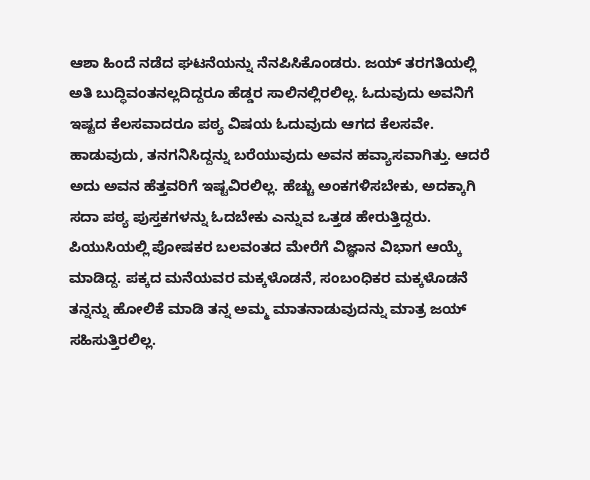ಆಶಾ ಹಿಂದೆ ನಡೆದ ಘಟನೆಯನ್ನು ನೆನಪಿಸಿಕೊಂಡರು. ಜಯ್ ತರಗತಿಯಲ್ಲಿ ಅತಿ ಬುದ್ಧಿವಂತನಲ್ಲದಿದ್ದರೂ ಹೆಡ್ಡರ ಸಾಲಿನಲ್ಲಿರಲಿಲ್ಲ. ಓದುವುದು ಅವನಿಗೆ ಇಷ್ಟದ ಕೆಲಸವಾದರೂ ಪಠ್ಯ ವಿಷಯ ಓದುವುದು ಆಗದ ಕೆಲಸವೇ. ಹಾಡುವುದು, ತನಗನಿಸಿದ್ದನ್ನು ಬರೆಯುವುದು ಅವನ ಹವ್ಯಾಸವಾಗಿತ್ತು. ಆದರೆ ಅದು ಅವನ ಹೆತ್ತವರಿಗೆ ಇಷ್ಟವಿರಲಿಲ್ಲ. ಹೆಚ್ಚು ಅಂಕಗಳಿಸಬೇಕು, ಅದಕ್ಕಾಗಿ ಸದಾ ಪಠ್ಯ ಪುಸ್ತಕಗಳನ್ನು ಓದಬೇಕು ಎನ್ನುವ ಒತ್ತಡ ಹೇರುತ್ತಿದ್ದರು. ಪಿಯುಸಿಯಲ್ಲಿ ಪೋಷಕರ ಬಲವಂತದ ಮೇರೆಗೆ ವಿಜ್ಞಾನ ವಿಭಾಗ ಆಯ್ಕೆ ಮಾಡಿದ್ದ. ಪಕ್ಕದ ಮನೆಯವರ ಮಕ್ಕಳೊಡನೆ, ಸಂಬಂಧಿಕರ ಮಕ್ಕಳೊಡನೆ ತನ್ನನ್ನು ಹೋಲಿಕೆ ಮಾಡಿ ತನ್ನ ಅಮ್ಮ ಮಾತನಾಡುವುದನ್ನು ಮಾತ್ರ ಜಯ್ ಸಹಿಸುತ್ತಿರಲಿಲ್ಲ.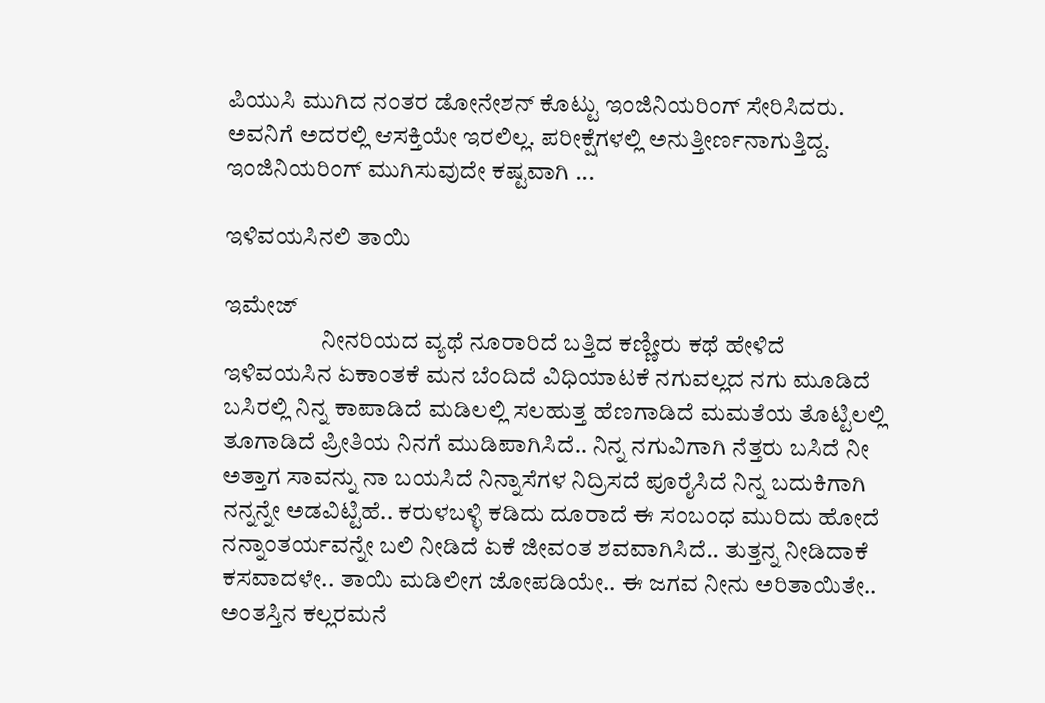ಪಿಯುಸಿ ಮುಗಿದ ನಂತರ ಡೋನೇಶನ್ ಕೊಟ್ಟು ಇಂಜಿನಿಯರಿಂಗ್ ಸೇರಿಸಿದರು. ಅವನಿಗೆ ಅದರಲ್ಲಿ ಆಸಕ್ತಿಯೇ ಇರಲಿಲ್ಲ. ಪರೀಕ್ಷೆಗಳಲ್ಲಿ ಅನುತ್ತೀರ್ಣನಾಗುತ್ತಿದ್ದ. ಇಂಜಿನಿಯರಿಂಗ್ ಮುಗಿಸುವುದೇ ಕಷ್ಟವಾಗಿ ...

ಇಳಿವಯಸಿನಲಿ ತಾಯಿ

ಇಮೇಜ್
                    ನೀನರಿಯದ ವ್ಯಥೆ ನೂರಾರಿದೆ ಬತ್ತಿದ ಕಣ್ಣೀರು ಕಥೆ ಹೇಳಿದೆ ಇಳಿವಯಸಿನ ಏಕಾಂತಕೆ ಮನ ಬೆಂದಿದೆ ವಿಧಿಯಾಟಕೆ ನಗುವಲ್ಲದ ನಗು ಮೂಡಿದೆ ಬಸಿರಲ್ಲಿ ನಿನ್ನ ಕಾಪಾಡಿದೆ ಮಡಿಲಲ್ಲಿ ಸಲಹುತ್ತ ಹೆಣಗಾಡಿದೆ ಮಮತೆಯ ತೊಟ್ಟಿಲಲ್ಲಿ ತೂಗಾಡಿದೆ ಪ್ರೀತಿಯ ನಿನಗೆ ಮುಡಿಪಾಗಿಸಿದೆ.. ನಿನ್ನ ನಗುವಿಗಾಗಿ ನೆತ್ತರು ಬಸಿದೆ ನೀ ಅತ್ತಾಗ ಸಾವನ್ನು ನಾ ಬಯಸಿದೆ ನಿನ್ನಾಸೆಗಳ ನಿದ್ರಿಸದೆ ಪೂರೈಸಿದೆ ನಿನ್ನ ಬದುಕಿಗಾಗಿ ನನ್ನನ್ನೇ ಅಡವಿಟ್ಟಿಹೆ.. ಕರುಳಬಳ್ಳಿ ಕಡಿದು ದೂರಾದೆ ಈ ಸಂಬಂಧ ಮುರಿದು ಹೋದೆ ನನ್ನಾಂತರ್ಯವನ್ನೇ ಬಲಿ ನೀಡಿದೆ ಏಕೆ ಜೀವಂತ ಶವವಾಗಿಸಿದೆ.. ತುತ್ತನ್ನ ನೀಡಿದಾಕೆ ಕಸವಾದಳೇ.. ತಾಯಿ ಮಡಿಲೀಗ ಜೋಪಡಿಯೇ.. ಈ ಜಗವ ನೀನು ಅರಿತಾಯಿತೇ.. ಅಂತಸ್ತಿನ ಕಲ್ಲರಮನೆ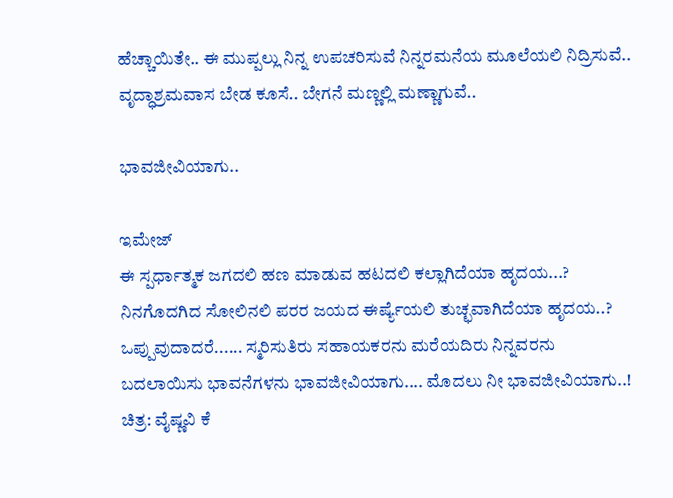ಹೆಚ್ಚಾಯಿತೇ.. ಈ ಮುಪ್ಪಲ್ಲು ನಿನ್ನ ಉಪಚರಿಸುವೆ ನಿನ್ನರಮನೆಯ ಮೂಲೆಯಲಿ ನಿದ್ರಿಸುವೆ.. ವೃದ್ಧಾಶ್ರಮವಾಸ ಬೇಡ ಕೂಸೆ.. ಬೇಗನೆ ಮಣ್ಣಲ್ಲಿ ಮಣ್ಣಾಗುವೆ..

ಭಾವಜೀವಿಯಾಗು..

ಇಮೇಜ್
ಈ ಸ್ಪರ್ಧಾತ್ಮಕ ಜಗದಲಿ ಹಣ ಮಾಡುವ ಹಟದಲಿ ಕಲ್ಲಾಗಿದೆಯಾ ಹೃದಯ...? ನಿನಗೊದಗಿದ ಸೋಲಿನಲಿ ಪರರ ಜಯದ ಈರ್ಷ್ಯೆಯಲಿ ತುಚ್ಛವಾಗಿದೆಯಾ ಹೃದಯ..? ಒಪ್ಪುವುದಾದರೆ...... ಸ್ಮರಿಸುತಿರು ಸಹಾಯಕರನು ಮರೆಯದಿರು ನಿನ್ನವರನು ಬದಲಾಯಿಸು ಭಾವನೆಗಳನು ಭಾವಜೀವಿಯಾಗು.... ಮೊದಲು ನೀ ಭಾವಜೀವಿಯಾಗು..! ಚಿತ್ರ: ವೈಷ್ಣವಿ ಕೆ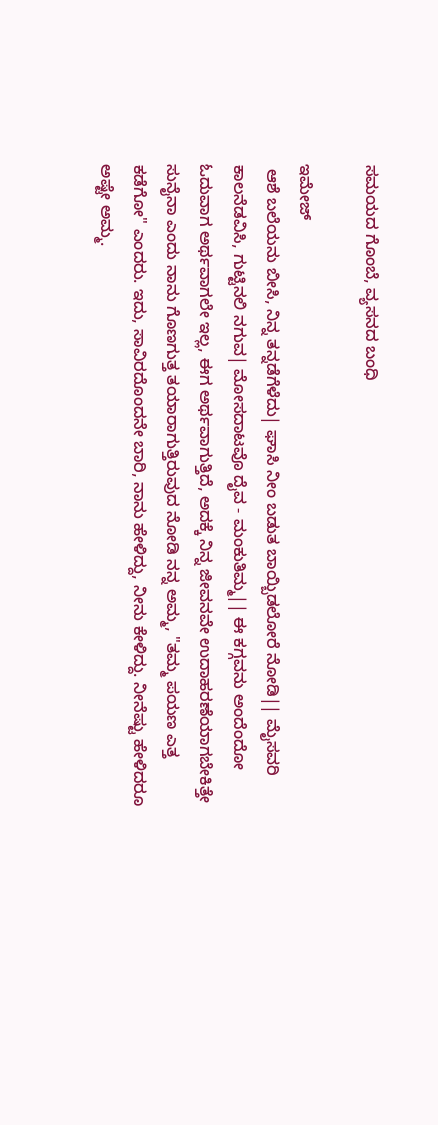ಸಮಯದ ಗೊಂಬೆ, ವ್ಯಸನದ ಬಂಧಿ

ಇಮೇಜ್
 ಆಶೆ ಬಲೆಯನು ಬೀಸಿ, ನಿನ್ನ ತನ್ನಡೆಗೆಳೆದು| ಘಾಸಿ ನೀಂ ಬಡುತ ಬಾಯ್ಬಿಡಲೋರೆ ನೋಡಿ|| ಮೈಸವರಿ ಕಾಲನೆಡವಿಸಿ, ಗುಟ್ಟಿನಲಿ ನಗುವ| ಮೋಸದಾಟವೊ ದೈವ - ಮಂಕುತಿಮ್ಮ|| ಈ ಕಗ್ಗವನು ಅಂದೆಂದೋ ಓದುವಾಗ ಅರ್ಥವಾಗಲೇ ಇಲ್ಲ, ಈಗ ಅರ್ಥವಾಗುತ್ತಿದೆ, ಅದಕ್ಕೆ ನಿನ್ನ ಜೀವನವೇ ಉದಾಹರಣೆಯಾಗಬೇಕಿತ್ತೇ ಸುನೈನಾ ಎಂದು ನಾನು ಗೊಣಗುತ್ತ ತಯಾರಾಗುತ್ತಿರುವುದ ನೋಡಿ ನನ್ನ ಅಮ್ಮ, "ತಮ್ಮ ಪಯಣ ಎತ್ತ ಕಡೆಗೋ" ಎಂದರು. ಇದು, ಸಾವಿರದೊಂದನೇ ಬಾರಿ, ನಾನು ಹೇಳಿದ್ದು, ನೀನು ಕೇಳಿದ್ದು. ನೀನೆಷ್ಟು ಹೇಳಿದರೂ ಅಷ್ಟೇ ಅಮ್ಮ.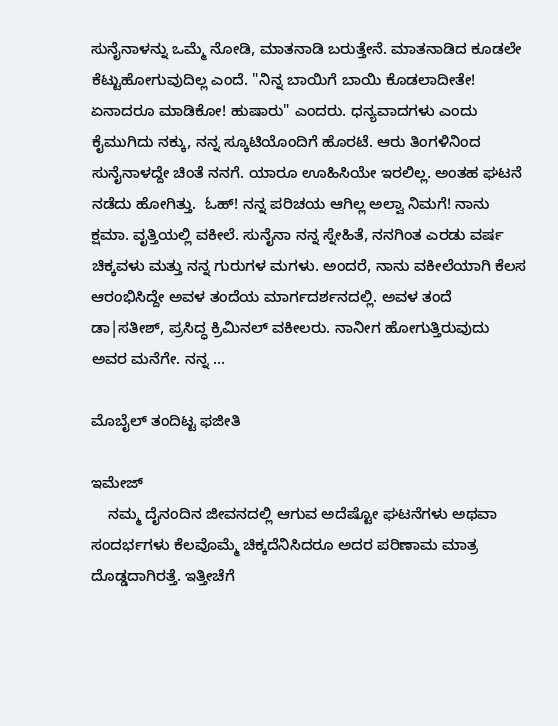ಸುನೈನಾಳನ್ನು ಒಮ್ಮೆ ನೋಡಿ, ಮಾತನಾಡಿ ಬರುತ್ತೇನೆ. ಮಾತನಾಡಿದ ಕೂಡಲೇ ಕೆಟ್ಟುಹೋಗುವುದಿಲ್ಲ ಎಂದೆ. "ನಿನ್ನ ಬಾಯಿಗೆ ಬಾಯಿ ಕೊಡಲಾದೀತೇ! ಏನಾದರೂ ಮಾಡಿಕೋ! ಹುಷಾರು" ಎಂದರು. ಧನ್ಯವಾದಗಳು ಎಂದು ಕೈಮುಗಿದು ನಕ್ಕು, ನನ್ನ ಸ್ಕೂಟಿಯೊಂದಿಗೆ ಹೊರಟೆ. ಆರು ತಿಂಗಳಿನಿಂದ ಸುನೈನಾಳದ್ದೇ ಚಿಂತೆ ನನಗೆ. ಯಾರೂ ಊಹಿಸಿಯೇ ಇರಲಿಲ್ಲ. ಅಂತಹ ಘಟನೆ ನಡೆದು ಹೋಗಿತ್ತು.  ಓಹ್! ನನ್ನ ಪರಿಚಯ ಆಗಿಲ್ಲ ಅಲ್ವಾ ನಿಮಗೆ! ನಾನು ಕ್ಷಮಾ. ವೃತ್ತಿಯಲ್ಲಿ ವಕೀಲೆ. ಸುನೈನಾ ನನ್ನ ಸ್ನೇಹಿತೆ, ನನಗಿಂತ ಎರಡು ವರ್ಷ ಚಿಕ್ಕವಳು ಮತ್ತು ನನ್ನ ಗುರುಗಳ ಮಗಳು. ಅಂದರೆ, ನಾನು ವಕೀಲೆಯಾಗಿ ಕೆಲಸ ಆರಂಭಿಸಿದ್ದೇ ಅವಳ ತಂದೆಯ ಮಾರ್ಗದರ್ಶನದಲ್ಲಿ. ಅವಳ ತಂದೆ ಡಾ|ಸತೀಶ್, ಪ್ರಸಿದ್ಧ ಕ್ರಿಮಿನಲ್ ವಕೀಲರು. ನಾನೀಗ ಹೋಗುತ್ತಿರುವುದು ಅವರ ಮನೆಗೇ. ನನ್ನ ...

ಮೊಬೈಲ್ ತಂದಿಟ್ಟ ಫಜೀತಿ

ಇಮೇಜ್
    ನಮ್ಮ ದೈನಂದಿನ ಜೀವನದಲ್ಲಿ ಆಗುವ ಅದೆಷ್ಟೋ ಘಟನೆಗಳು ಅಥವಾ ಸಂದರ್ಭಗಳು ಕೆಲವೊಮ್ಮೆ ಚಿಕ್ಕದೆನಿಸಿದರೂ ಅದರ ಪರಿಣಾಮ ಮಾತ್ರ ದೊಡ್ಡದಾಗಿರತ್ತೆ. ಇತ್ತೀಚೆಗೆ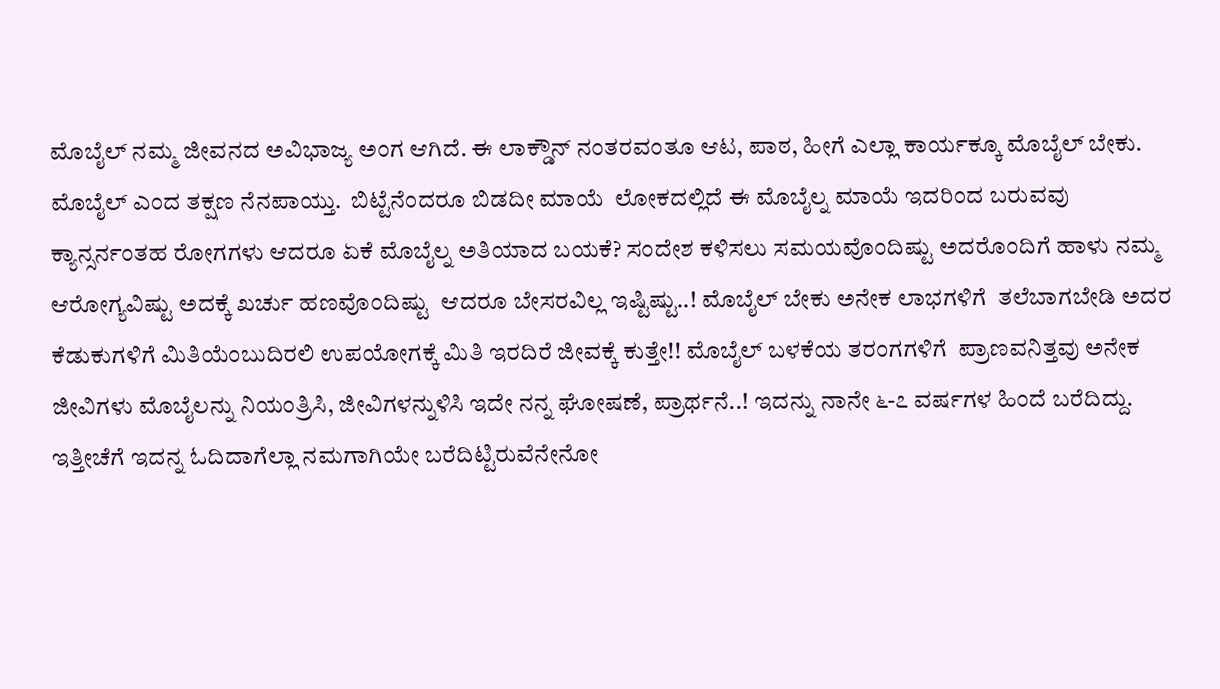ಮೊಬೈಲ್ ನಮ್ಮ ಜೀವನದ ಅವಿಭಾಜ್ಯ ಅಂಗ ಆಗಿದೆ. ಈ ಲಾಕ್ಡೌನ್ ನಂತರವಂತೂ ಆಟ, ಪಾಠ, ಹೀಗೆ ಎಲ್ಲಾ ಕಾರ್ಯಕ್ಕೂ ಮೊಬೈಲ್ ಬೇಕು. ಮೊಬೈಲ್ ಎಂದ ತಕ್ಷಣ ನೆನಪಾಯ್ತು.  ಬಿಟ್ಟೆನೆಂದರೂ ಬಿಡದೀ ಮಾಯೆ  ಲೋಕದಲ್ಲಿದೆ ಈ ಮೊಬೈಲ್ನ ಮಾಯೆ ಇದರಿಂದ ಬರುವವು ಕ್ಯಾನ್ಸರ್ನಂತಹ ರೋಗಗಳು ಆದರೂ ಏಕೆ ಮೊಬೈಲ್ನ ಅತಿಯಾದ ಬಯಕೆ? ಸಂದೇಶ ಕಳಿಸಲು ಸಮಯವೊಂದಿಷ್ಟು ಅದರೊಂದಿಗೆ ಹಾಳು ನಮ್ಮ ಆರೋಗ್ಯವಿಷ್ಟು ಅದಕ್ಕೆ ಖರ್ಚು ಹಣವೊಂದಿಷ್ಟು  ಆದರೂ ಬೇಸರವಿಲ್ಲ ಇಷ್ಟಿಷ್ಟು..! ಮೊಬೈಲ್ ಬೇಕು ಅನೇಕ ಲಾಭಗಳಿಗೆ  ತಲೆಬಾಗಬೇಡಿ ಅದರ ಕೆಡುಕುಗಳಿಗೆ ಮಿತಿಯೆಂಬುದಿರಲಿ ಉಪಯೋಗಕ್ಕೆ ಮಿತಿ ಇರದಿರೆ ಜೀವಕ್ಕೆ ಕುತ್ತೇ!! ಮೊಬೈಲ್ ಬಳಕೆಯ ತರಂಗಗಳಿಗೆ  ಪ್ರಾಣವನಿತ್ತವು ಅನೇಕ ಜೀವಿಗಳು ಮೊಬೈಲನ್ನು ನಿಯಂತ್ರಿಸಿ, ಜೀವಿಗಳನ್ನುಳಿಸಿ ಇದೇ ನನ್ನ ಘೋಷಣೆ, ಪ್ರಾರ್ಥನೆ..! ಇದನ್ನು ನಾನೇ ೬-೭ ವರ್ಷಗಳ ಹಿಂದೆ ಬರೆದಿದ್ದು. ಇತ್ತೀಚೆಗೆ ಇದನ್ನ ಓದಿದಾಗೆಲ್ಲಾ ನಮಗಾಗಿಯೇ ಬರೆದಿಟ್ಟಿರುವೆನೇನೋ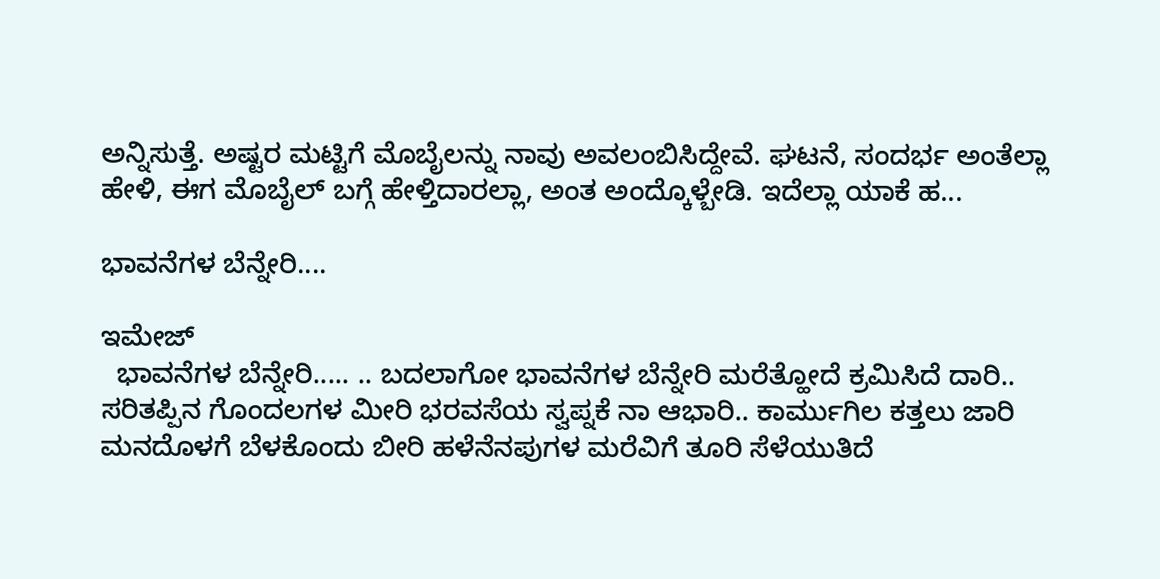ಅನ್ನಿಸುತ್ತೆ. ಅಷ್ಟರ ಮಟ್ಟಿಗೆ ಮೊಬೈಲನ್ನು ನಾವು ಅವಲಂಬಿಸಿದ್ದೇವೆ. ಘಟನೆ, ಸಂದರ್ಭ ಅಂತೆಲ್ಲಾ ಹೇಳಿ, ಈಗ ಮೊಬೈಲ್ ಬಗ್ಗೆ ಹೇಳ್ತಿದಾರಲ್ಲಾ, ಅಂತ ಅಂದ್ಕೊಳ್ಬೇಡಿ. ಇದೆಲ್ಲಾ ಯಾಕೆ ಹ...

ಭಾವನೆಗಳ ಬೆನ್ನೇರಿ....

ಇಮೇಜ್
  ಭಾವನೆಗಳ ಬೆನ್ನೇರಿ..... .. ಬದಲಾಗೋ ಭಾವನೆಗಳ ಬೆನ್ನೇರಿ ಮರೆತ್ಹೋದೆ ಕ್ರಮಿಸಿದೆ ದಾರಿ.. ಸರಿತಪ್ಪಿನ ಗೊಂದಲಗಳ ಮೀರಿ ಭರವಸೆಯ ಸ್ವಪ್ನಕೆ ನಾ ಆಭಾರಿ.. ಕಾರ್ಮುಗಿಲ ಕತ್ತಲು ಜಾರಿ ಮನದೊಳಗೆ ಬೆಳಕೊಂದು ಬೀರಿ ಹಳೆನೆನಪುಗಳ ಮರೆವಿಗೆ ತೂರಿ ಸೆಳೆಯುತಿದೆ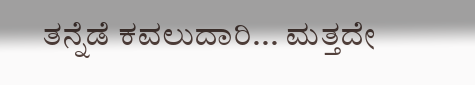ತನ್ನೆಡೆ ಕವಲುದಾರಿ... ಮತ್ತದೇ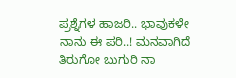ಪ್ರಶ್ನೆಗಳ ಹಾಜರಿ.. ಭಾವುಕಳೇ ನಾನು ಈ ಪರಿ..! ಮನವಾಗಿದೆ ತಿರುಗೋ ಬುಗುರಿ ನಾ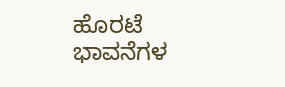ಹೊರಟೆ ಭಾವನೆಗಳ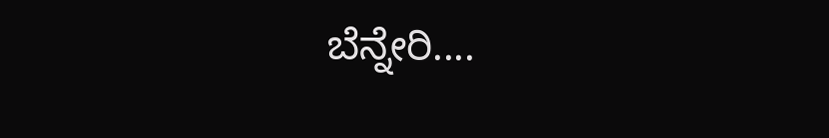ಬೆನ್ನೇರಿ....